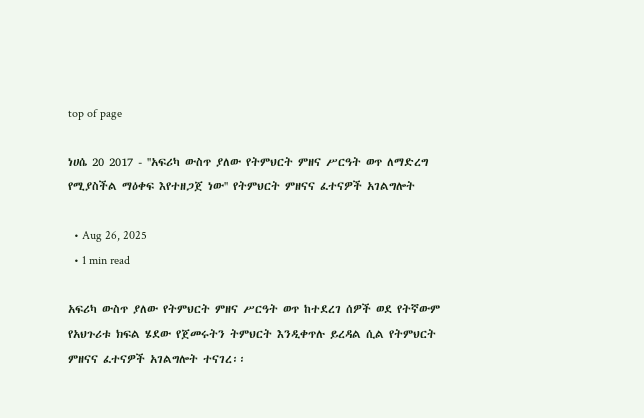top of page

ነሀሴ 20 2017 - ''አፍሪካ ውስጥ ያለው የትምህርት ምዘና ሥርዓት ወጥ ለማድረግ የሚያስችል ማዕቀፍ እየተዘጋጀ ነው'' የትምህርት ምዘናና ፈተናዎች አገልግሎት

  • Aug 26, 2025
  • 1 min read

አፍሪካ ውስጥ ያለው የትምህርት ምዘና ሥርዓት ወጥ ከተደረገ ሰዎች ወደ የትኛውም የአህጉሪቱ ክፍል ሄደው የጀመሩትን ትምህርት እንዲቀጥሉ ይረዳል ሲል የትምህርት ምዘናና ፈተናዎች አገልግሎት ተናገረ፡፡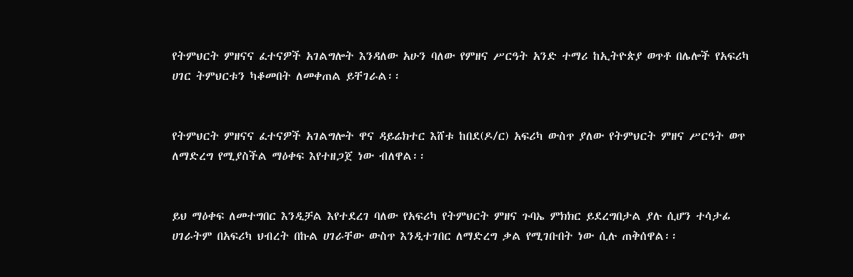የትምህርት ምዘናና ፈተናዎች አገልግሎት እንዳለው አሁን ባለው የምዘና ሥርዓት አንድ ተማሪ ከኢትዮጵያ ወጥቶ በሌሎች የአፍሪካ ሀገር ትምህርቱን ካቆመበት ለመቀጠል ይቸገራል፡፡


የትምህርት ምዘናና ፈተናዎች አገልግሎት ዋና ዳይሬክተር እሸቱ ከበደ(ዶ/ር) አፍሪካ ውስጥ ያለው የትምህርት ምዘና ሥርዓት ወጥ ለማድረግ የሚያስችል ማዕቀፍ እየተዘጋጀ ነው ብለዋል፡፡


ይህ ማዕቀፍ ለመተግበር እንዲቻል እየተደረገ ባለው የአፍሪካ የትምህርት ምዘና ጉባኤ ምክክር ይደረግበታል ያሉ ሲሆን ተሳታፊ ሀገራትም በአፍሪካ ህብረት በኩል ሀገራቸው ውስጥ እንዲተገበር ለማድረግ ቃል የሚገቡበት ነው ሲሉ ጠቅሰዋል፡፡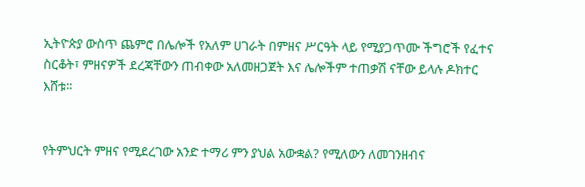ኢትዮጵያ ውስጥ ጨምሮ በሌሎች የአለም ሀገራት በምዘና ሥርዓት ላይ የሚያጋጥሙ ችግሮች የፈተና ስርቆት፣ ምዘናዎች ደረጃቸውን ጠብቀው አለመዘጋጀት እና ሌሎችም ተጠቃሽ ናቸው ይላሉ ዶክተር እሸቱ፡፡


የትምህርት ምዘና የሚደረገው አንድ ተማሪ ምን ያህል አውቋል? የሚለውን ለመገንዘብና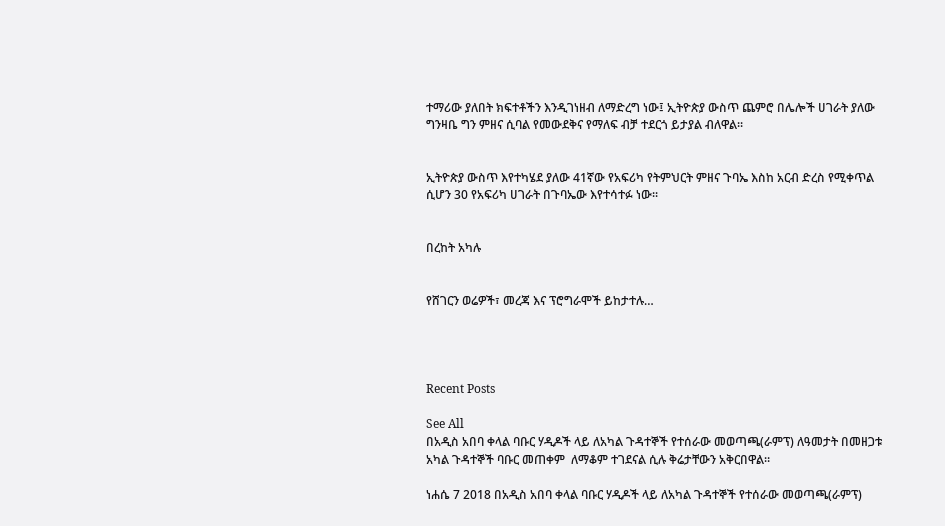ተማሪው ያለበት ክፍተቶችን እንዲገነዘብ ለማድረግ ነው፤ ኢትዮጵያ ውስጥ ጨምሮ በሌሎች ሀገራት ያለው ግንዛቤ ግን ምዘና ሲባል የመውደቅና የማለፍ ብቻ ተደርጎ ይታያል ብለዋል፡፡


ኢትዮጵያ ውስጥ እየተካሄደ ያለው 41ኛው የአፍሪካ የትምህርት ምዘና ጉባኤ እስከ አርብ ድረስ የሚቀጥል ሲሆን 30 የአፍሪካ ሀገራት በጉባኤው እየተሳተፉ ነው፡፡


በረከት አካሉ


የሸገርን ወሬዎች፣ መረጃ እና ፕሮግራሞች ይከታተሉ…




Recent Posts

See All
በአዲስ አበባ ቀላል ባቡር ሃዲዶች ላይ ለአካል ጉዳተኞች የተሰራው መወጣጫ(ራምፕ) ለዓመታት በመዘጋቱ አካል ጉዳተኞች ባቡር መጠቀም  ለማቆም ተገደናል ሲሉ ቅሬታቸውን አቅርበዋል።

ነሐሴ 7 2018 በአዲስ አበባ ቀላል ባቡር ሃዲዶች ላይ ለአካል ጉዳተኞች የተሰራው መወጣጫ(ራምፕ)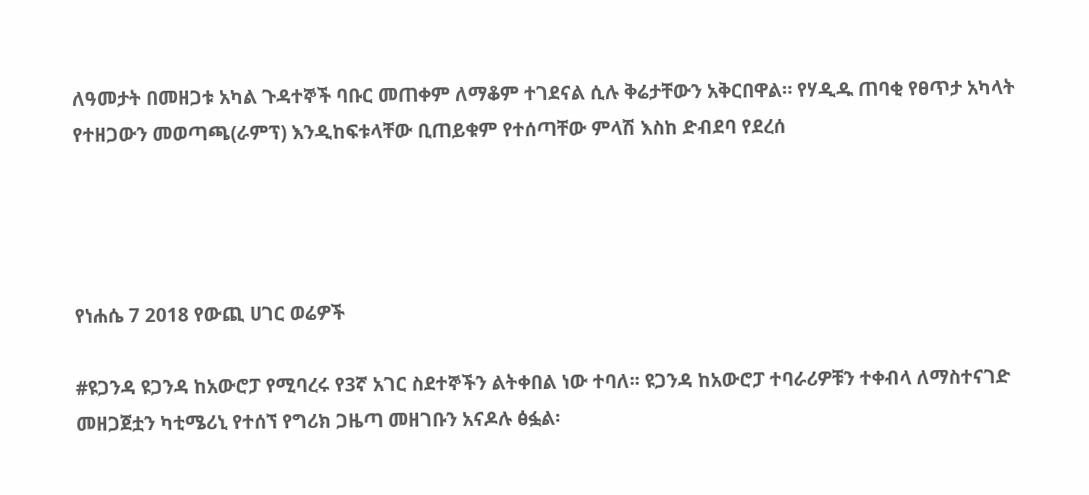ለዓመታት በመዘጋቱ አካል ጉዳተኞች ባቡር መጠቀም ለማቆም ተገደናል ሲሉ ቅሬታቸውን አቅርበዋል። የሃዲዱ ጠባቂ የፀጥታ አካላት የተዘጋውን መወጣጫ(ራምፕ) እንዲከፍቱላቸው ቢጠይቁም የተሰጣቸው ምላሽ እስከ ድብደባ የደረሰ




የነሐሴ 7 2018 የውጪ ሀገር ወሬዎች

#ዩጋንዳ ዩጋንዳ ከአውሮፓ የሚባረሩ የ3ኛ አገር ስደተኞችን ልትቀበል ነው ተባለ፡፡ ዩጋንዳ ከአውሮፓ ተባራሪዎቹን ተቀብላ ለማስተናገድ መዘጋጀቷን ካቲሜሪኒ የተሰኘ የግሪክ ጋዜጣ መዘገቡን አናዶሉ ፅፏል፡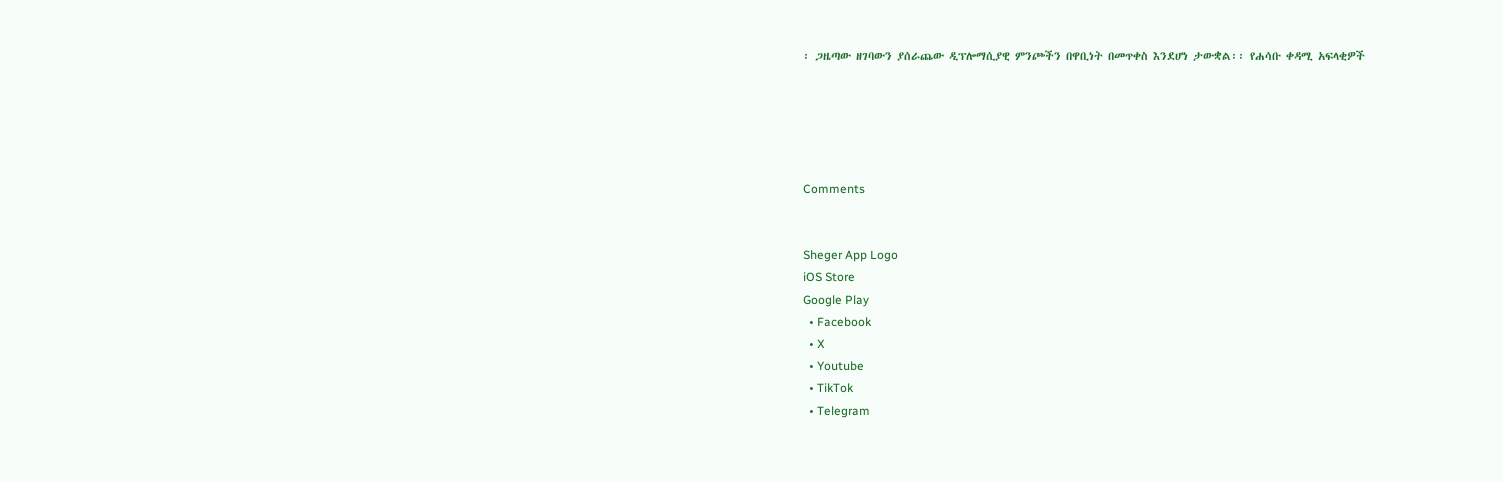፡ ጋዜጣው ዘገባውን ያሰራጨው ዲፕሎማሲያዊ ምንጮችን በዋቢነት በመጥቀስ እንደሆነ ታውቋል፡፡ የሐሳቡ ቀዳሚ አፍላቂዎች





Comments


Sheger App Logo
iOS Store
Google Play
  • Facebook
  • X
  • Youtube
  • TikTok
  • Telegram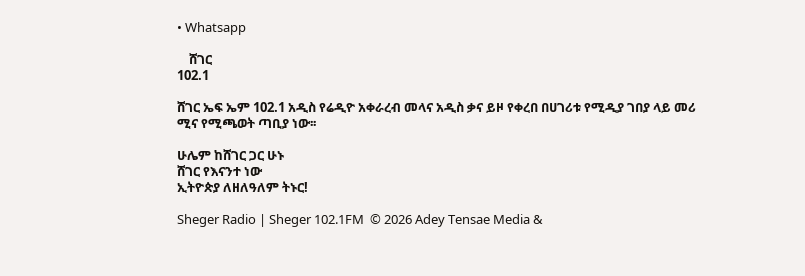• Whatsapp

    ሸገር
102.1

ሸገር ኤፍ ኤም 102.1 አዲስ የሬዲዮ አቀራረብ መላና አዲስ ቃና ይዞ የቀረበ በሀገሪቱ የሚዲያ ገበያ ላይ መሪ ሚና የሚጫወት ጣቢያ ነው፡፡

ሁሌም ከሸገር ጋር ሁኑ
ሸገር የእናንተ ነው
ኢትዮጵያ ለዘለዓለም ትኑር!

Sheger Radio | Sheger 102.1FM  © 2026 Adey Tensae Media &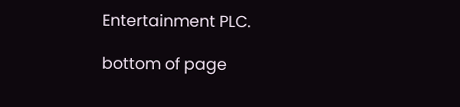Entertainment PLC.

bottom of page